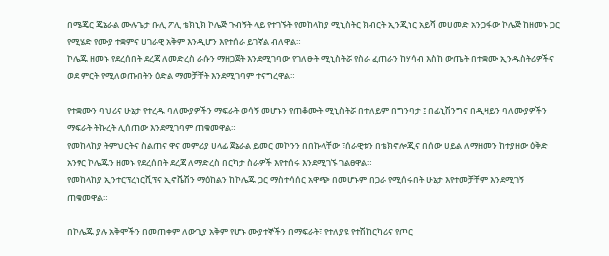በሜጄር ጄኔራል ሙሉጌታ ቡሊ ፖሊ ቴክኒክ ኮሌጅ ጉብኝት ላይ የተገኙት የመከላከያ ሚኒስትር ክብርት ኢንጂነር አይሻ መሀመድ አንጋፋው ኮሌጅ ከዘመኑ ጋር የሚሄድ የሙያ ተቋምና ሀገራዊ አቅም እንዲሆን እየተሰራ ይገኛል ብለዋል።
ኮሌጁ ዘመኑ የደረሰበት ደረጃ ለመድረስ ራሱን ማዘጋጀት እንደሚገባው የገለፁት ሚኒስትሯ የስራ ፈጠራን ከሃሳብ እስከ ውጤት በተቋሙ ኢንዱስትሪዎችና ወደ ምርት የሚለወጡበትን ዕድል ማመቻቸት እንደሚገባም ተናግረዋል።

የተቋሙን ባህሪና ሁኔታ የተረዱ ባለሙያዎችን ማፍራት ወሳኝ መሆኑን የጠቆሙት ሚኒስትሯ በተለይም በግንባታ ፤ በፊኒሽንግና በዲዛይን ባለሙያዎችን ማፍራት ትኩረት ሊሰጠው እንደሚገባም ጠቁመዋል።
የመከላከያ ትምህርትና ስልጠና ዋና መምሪያ ሀላፊ ጀኔራል ይመር መኮንን በበኩላቸው ፣ሰራዊቱን በቴክኖሎጂና በሰው ሀይል ለማዘመን ከተያዘው ዕቅድ አንፃር ኮሌጁን ዘመኑ የደረሰበት ደረጃ ለማድረስ በርካታ ስራዎች እየተሰሩ እንደሚገኙ ገልፀዋል።
የመከላከያ ኢንተርፕረነርሺፕና ኢኖቬሽን ማዕከልን ከኮሌጁ ጋር ማስተሳሰር አዋጭ በመሆኑም በጋራ የሚሰሩበት ሁኔታ እየተመቻቸም እንደሚገኝ ጠቁመዋል።

በኮሌጁ ያሉ አቅሞችን በመጠቀም ለውጊያ አቅም የሆኑ ሙያተኞችን በማፍራት፣ የተለያዩ የተሽከርካሪና የጦር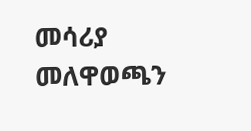መሳሪያ መለዋወጫን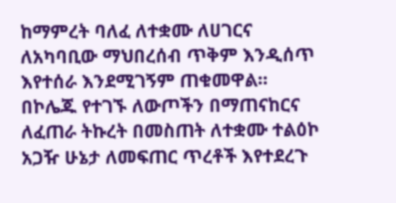ከማምረት ባለፈ ለተቋሙ ለሀገርና ለአካባቢው ማህበረሰብ ጥቅም እንዲሰጥ እየተሰራ እንደሚገኝም ጠቁመዋል።
በኮሌጁ የተገኙ ለውጦችን በማጠናከርና ለፈጠራ ትኩረት በመስጠት ለተቋሙ ተልዕኮ አጋዥ ሁኔታ ለመፍጠር ጥረቶች እየተደረጉ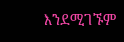እንደሚገኙም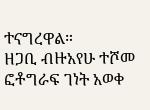ተናግረዋል።
ዘጋቢ ብዙአየሁ ተሾመ
ፎቶግራፍ ገነት አወቀ